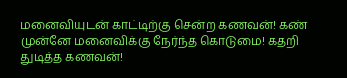மனைவியுடன் காட்டிற்கு சென்ற கணவன்! கண் முன்னே மனைவிக்கு நேர்ந்த கொடுமை! கதறி துடித்த கணவன்!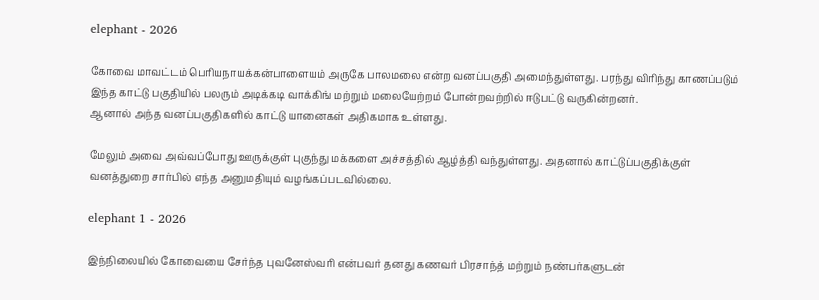elephant - 2026

கோவை மாவட்டம் பெரியநாயக்கன்பாளையம் அருகே பாலமலை என்ற வனப்பகுதி அமைந்துள்ளது. பரந்து விரிந்து காணப்படும் இந்த காட்டு பகுதியில் பலரும் அடிக்கடி வாக்கிங் மற்றும் மலையேற்றம் போன்றவற்றில் ஈடுபட்டு வருகின்றனர்.
ஆனால் அந்த வனப்பகுதிகளில் காட்டு யானைகள் அதிகமாக உள்ளது.

மேலும் அவை அவ்வப்போது ஊருக்குள் புகுந்து மக்களை அச்சத்தில் ஆழ்த்தி வந்துள்ளது. அதனால் காட்டுப்பகுதிக்குள் வனத்துறை சார்பில் எந்த அனுமதியும் வழங்கப்படவில்லை.

elephant 1 - 2026

இந்நிலையில் கோவையை சேர்ந்த புவனேஸ்வரி என்பவர் தனது கணவர் பிரசாந்த் மற்றும் நண்பர்களுடன்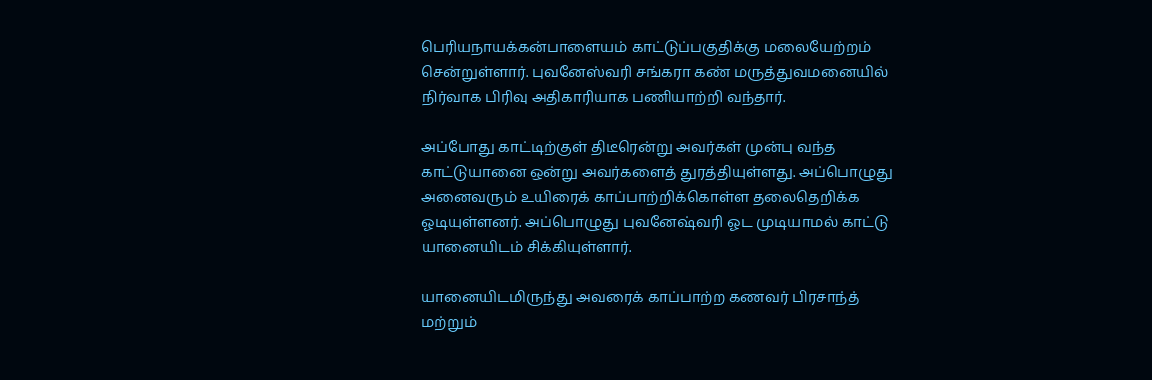பெரியநாயக்கன்பாளையம் காட்டுப்பகுதிக்கு மலையேற்றம் சென்றுள்ளார். புவனேஸ்வரி சங்கரா கண் மருத்துவமனையில் நிர்வாக பிரிவு அதிகாரியாக பணியாற்றி வந்தார்.

அப்போது காட்டிற்குள் திடீரென்று அவர்கள் முன்பு வந்த காட்டுயானை ஒன்று அவர்களைத் துரத்தியுள்ளது. அப்பொழுது அனைவரும் உயிரைக் காப்பாற்றிக்கொள்ள தலைதெறிக்க ஓடியுள்ளனர். அப்பொழுது புவனேஷ்வரி ஓட முடியாமல் காட்டு யானையிடம் சிக்கியுள்ளார்.

யானையிடமிருந்து அவரைக் காப்பாற்ற கணவர் பிரசாந்த் மற்றும்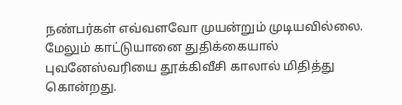நண்பர்கள் எவ்வளவோ முயன்றும் முடியவில்லை. மேலும் காட்டுயானை துதிக்கையால் புவனேஸ்வரியை தூக்கிவீசி காலால் மிதித்து கொன்றது.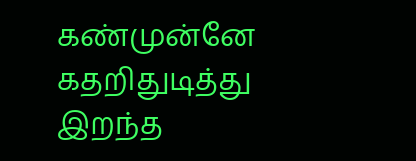கண்முன்னே கதறிதுடித்து இறந்த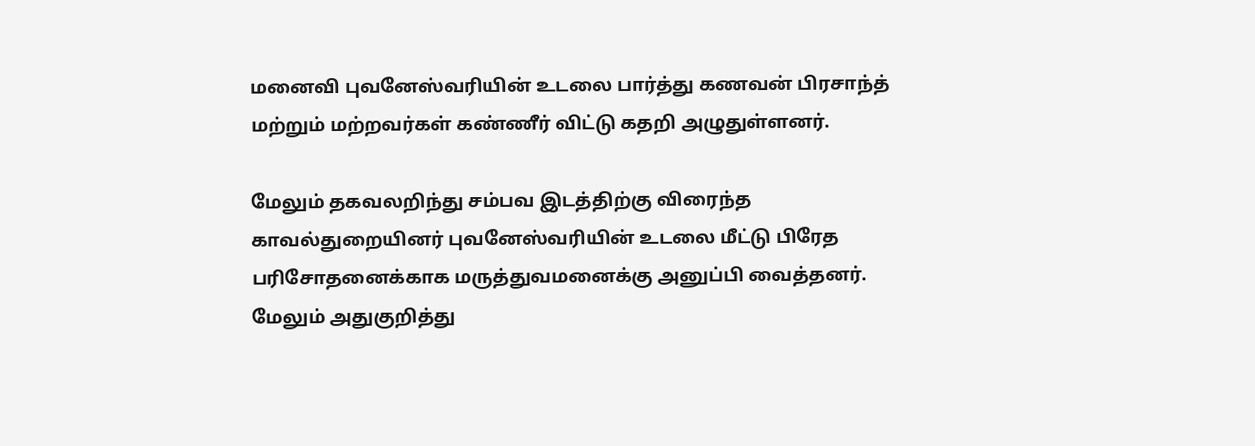மனைவி புவனேஸ்வரியின் உடலை பார்த்து கணவன் பிரசாந்த் மற்றும் மற்றவர்கள் கண்ணீர் விட்டு கதறி அழுதுள்ளனர்.

மேலும் தகவலறிந்து சம்பவ இடத்திற்கு விரைந்த காவல்துறையினர் புவனேஸ்வரியின் உடலை மீட்டு பிரேத பரிசோதனைக்காக மருத்துவமனைக்கு அனுப்பி வைத்தனர். மேலும் அதுகுறித்து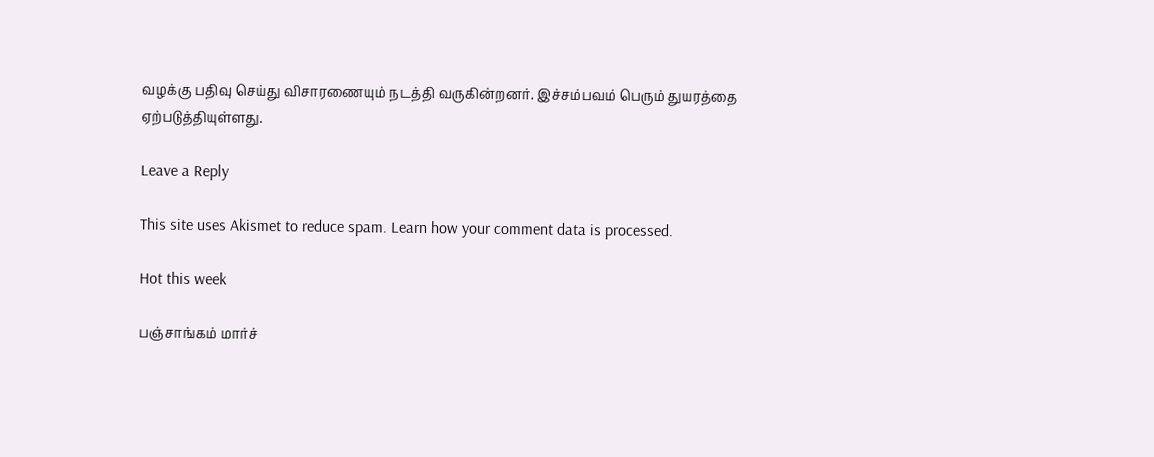வழக்கு பதிவு செய்து விசாரணையும் நடத்தி வருகின்றனர். இச்சம்பவம் பெரும் துயரத்தை ஏற்படுத்தியுள்ளது.

Leave a Reply

This site uses Akismet to reduce spam. Learn how your comment data is processed.

Hot this week

பஞ்சாங்கம் மார்ச்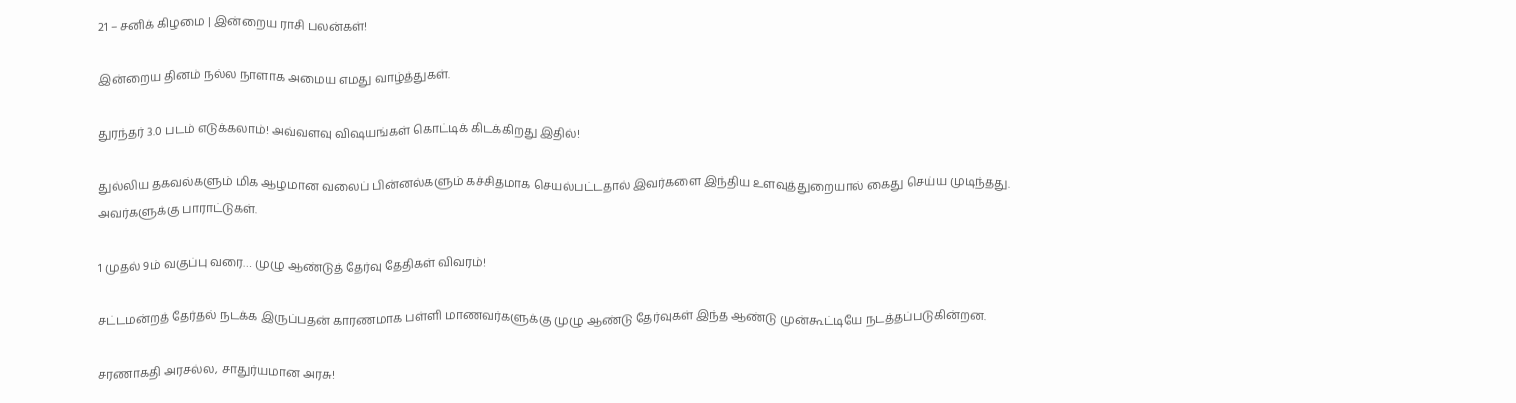21 – சனிக் கிழமை | இன்றைய ராசி பலன்கள்!

இன்றைய தினம் நல்ல நாளாக அமைய எமது வாழ்த்துகள்.

துரந்தர் 3.0 படம் எடுக்கலாம்! அவ்வளவு விஷயங்கள் கொட்டிக் கிடக்கிறது இதில்!

துல்லிய தகவல்களும் மிக ஆழமான வலைப் பின்னல்களும் கச்சிதமாக செயல்பட்டதால் இவர்களை இந்திய உளவுத்துறையால் கைது செய்ய முடிந்தது.  அவர்களுக்கு பாராட்டுகள்.

1 முதல் 9ம் வகுப்பு வரை… முழு ஆண்டுத் தேர்வு தேதிகள் விவரம்!

சட்டமன்றத் தேர்தல் நடக்க இருப்பதன் காரணமாக பள்ளி மாணவர்களுக்கு முழு ஆண்டு தேர்வுகள் இந்த ஆண்டு முன்கூட்டியே நடத்தப்படுகின்றன.

சரணாகதி அரசல்ல, சாதுர்யமான அரசு!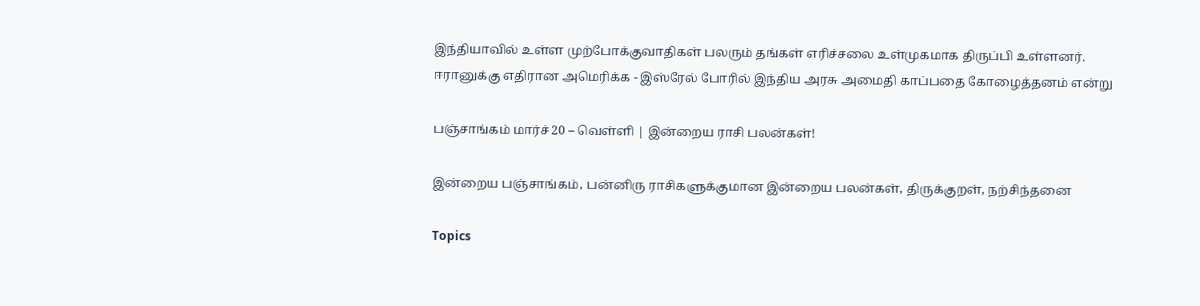இந்தியாவில் உள்ள முற்போக்குவாதிகள் பலரும் தங்கள் எரிச்சலை உள்முகமாக திருப்பி உள்ளனர். ஈரானுக்கு எதிரான அமெரிக்க - இஸ்ரேல் போரில் இந்திய அரசு அமைதி காப்பதை கோழைத்தனம் என்று

பஞ்சாங்கம் மார்ச் 20 – வெள்ளி | இன்றைய ராசி பலன்கள்!

இன்றைய பஞ்சாங்கம், பன்னிரு ராசிகளுக்குமான இன்றைய பலன்கள், திருக்குறள், நற்சிந்தனை

Topics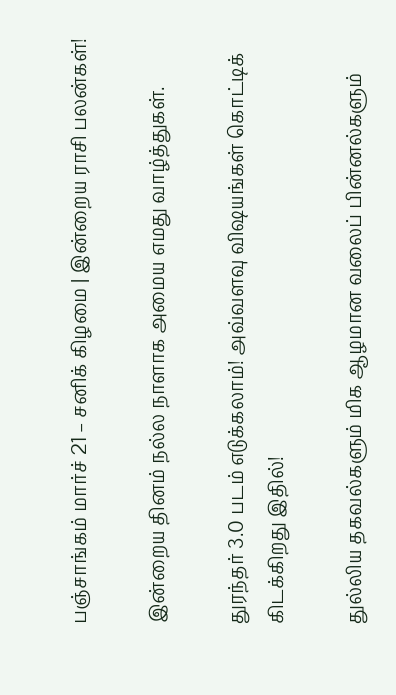பஞ்சாங்கம் மார்ச் 21 – சனிக் கிழமை | இன்றைய ராசி பலன்கள்!

இன்றைய தினம் நல்ல நாளாக அமைய எமது வாழ்த்துகள்.

துரந்தர் 3.0 படம் எடுக்கலாம்! அவ்வளவு விஷயங்கள் கொட்டிக் கிடக்கிறது இதில்!

துல்லிய தகவல்களும் மிக ஆழமான வலைப் பின்னல்களும்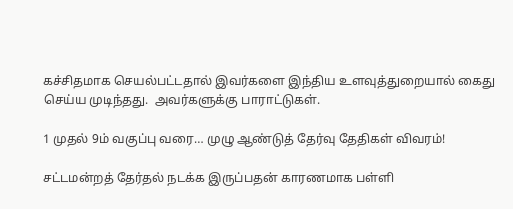கச்சிதமாக செயல்பட்டதால் இவர்களை இந்திய உளவுத்துறையால் கைது செய்ய முடிந்தது.  அவர்களுக்கு பாராட்டுகள்.

1 முதல் 9ம் வகுப்பு வரை… முழு ஆண்டுத் தேர்வு தேதிகள் விவரம்!

சட்டமன்றத் தேர்தல் நடக்க இருப்பதன் காரணமாக பள்ளி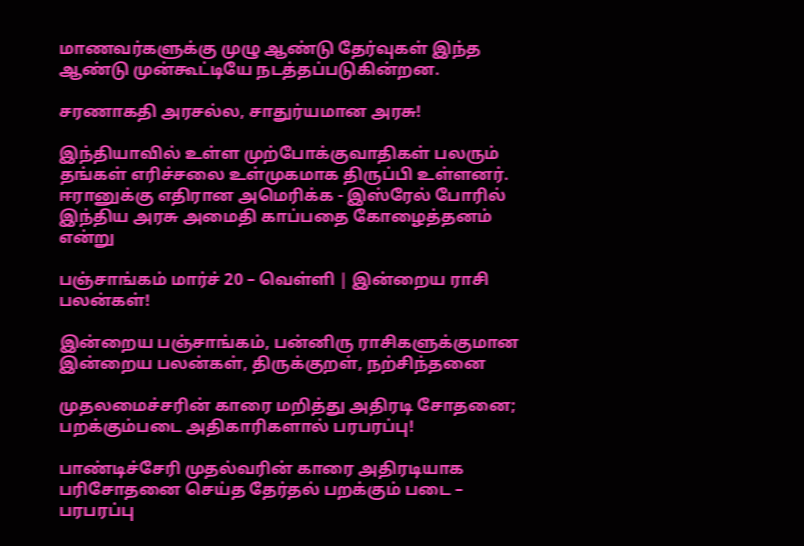மாணவர்களுக்கு முழு ஆண்டு தேர்வுகள் இந்த ஆண்டு முன்கூட்டியே நடத்தப்படுகின்றன.

சரணாகதி அரசல்ல, சாதுர்யமான அரசு!

இந்தியாவில் உள்ள முற்போக்குவாதிகள் பலரும் தங்கள் எரிச்சலை உள்முகமாக திருப்பி உள்ளனர். ஈரானுக்கு எதிரான அமெரிக்க - இஸ்ரேல் போரில் இந்திய அரசு அமைதி காப்பதை கோழைத்தனம் என்று

பஞ்சாங்கம் மார்ச் 20 – வெள்ளி | இன்றைய ராசி பலன்கள்!

இன்றைய பஞ்சாங்கம், பன்னிரு ராசிகளுக்குமான இன்றைய பலன்கள், திருக்குறள், நற்சிந்தனை

முதலமைச்சரின் காரை மறித்து அதிரடி சோதனை; பறக்கும்படை அதிகாரிகளால் பரபரப்பு!

பாண்டிச்சேரி முதல்வரின் காரை அதிரடியாக பரிசோதனை செய்த தேர்தல் பறக்கும் படை – பரபரப்பு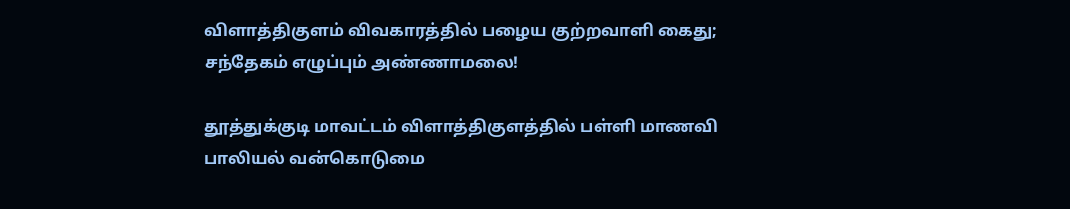விளாத்திகுளம் விவகாரத்தில் பழைய குற்றவாளி கைது; சந்தேகம் எழுப்பும் அண்ணாமலை!

தூத்துக்குடி மாவட்டம் விளாத்திகுளத்தில் பள்ளி மாணவி பாலியல் வன்கொடுமை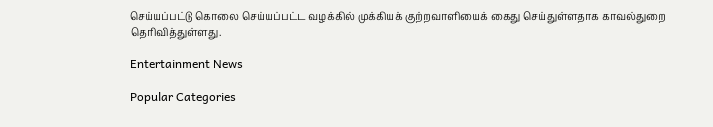செய்யப்பட்டு கொலை செய்யப்பட்ட வழக்கில் முக்கியக் குற்றவாளியைக் கைது செய்துள்ளதாக காவல்துறை தெரிவித்துள்ளது.

Entertainment News

Popular Categories